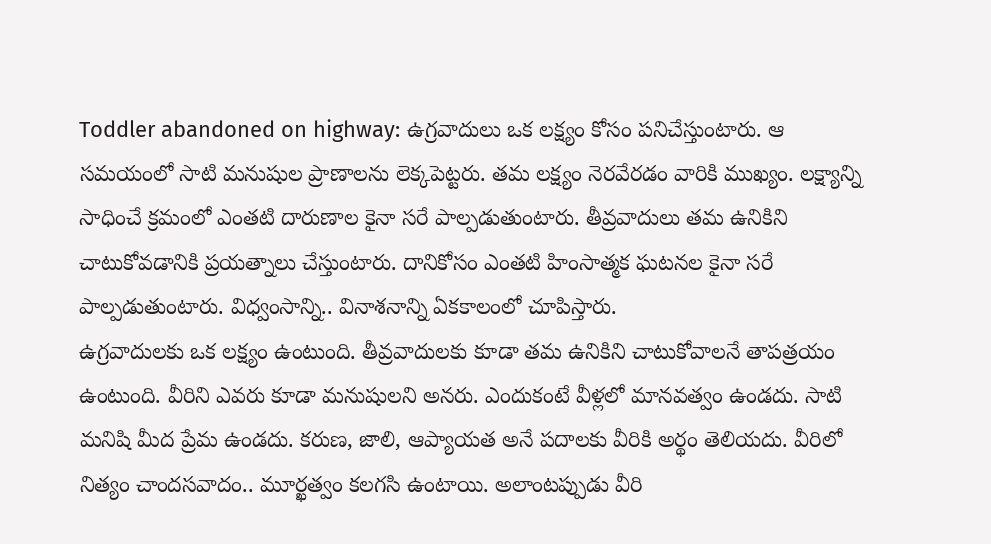Toddler abandoned on highway: ఉగ్రవాదులు ఒక లక్ష్యం కోసం పనిచేస్తుంటారు. ఆ సమయంలో సాటి మనుషుల ప్రాణాలను లెక్కపెట్టరు. తమ లక్ష్యం నెరవేరడం వారికి ముఖ్యం. లక్ష్యాన్ని సాధించే క్రమంలో ఎంతటి దారుణాల కైనా సరే పాల్పడుతుంటారు. తీవ్రవాదులు తమ ఉనికిని చాటుకోవడానికి ప్రయత్నాలు చేస్తుంటారు. దానికోసం ఎంతటి హింసాత్మక ఘటనల కైనా సరే పాల్పడుతుంటారు. విధ్వంసాన్ని.. వినాశనాన్ని ఏకకాలంలో చూపిస్తారు.
ఉగ్రవాదులకు ఒక లక్ష్యం ఉంటుంది. తీవ్రవాదులకు కూడా తమ ఉనికిని చాటుకోవాలనే తాపత్రయం ఉంటుంది. వీరిని ఎవరు కూడా మనుషులని అనరు. ఎందుకంటే వీళ్లలో మానవత్వం ఉండదు. సాటి మనిషి మీద ప్రేమ ఉండదు. కరుణ, జాలి, ఆప్యాయత అనే పదాలకు వీరికి అర్థం తెలియదు. వీరిలో నిత్యం చాందసవాదం.. మూర్ఖత్వం కలగసి ఉంటాయి. అలాంటప్పుడు వీరి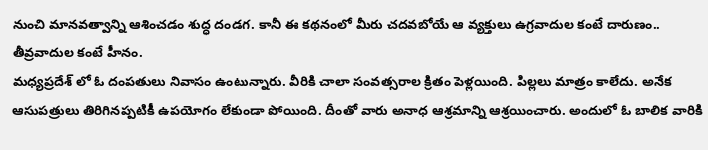నుంచి మానవత్వాన్ని ఆశించడం శుద్ధ దండగ. కానీ ఈ కథనంలో మీరు చదవబోయే ఆ వ్యక్తులు ఉగ్రవాదుల కంటే దారుణం.. తీవ్రవాదుల కంటే హీనం.
మధ్యప్రదేశ్ లో ఓ దంపతులు నివాసం ఉంటున్నారు. వీరికి చాలా సంవత్సరాల క్రితం పెళ్లయింది. పిల్లలు మాత్రం కాలేదు. అనేక ఆసుపత్రులు తిరిగినప్పటికీ ఉపయోగం లేకుండా పోయింది. దీంతో వారు అనాధ ఆశ్రమాన్ని ఆశ్రయించారు. అందులో ఓ బాలిక వారికి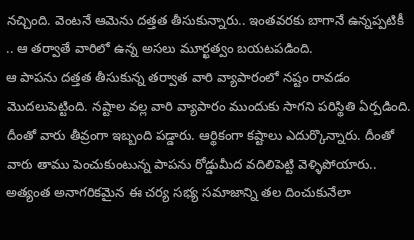నచ్చింది. వెంటనే ఆమెను దత్తత తీసుకున్నారు.. ఇంతవరకు బాగానే ఉన్నప్పటికీ .. ఆ తర్వాతే వారిలో ఉన్న అసలు మూర్ఖత్వం బయటపడింది.
ఆ పాపను దత్తత తీసుకున్న తర్వాత వారి వ్యాపారంలో నష్టం రావడం మొదలుపెట్టింది. నష్టాల వల్ల వారి వ్యాపారం ముందుకు సాగని పరిస్థితి ఏర్పడింది. దీంతో వారు తీవ్రంగా ఇబ్బంది పడ్డారు. ఆర్థికంగా కష్టాలు ఎదుర్కొన్నారు. దీంతో వారు తాము పెంచుకుంటున్న పాపను రోడ్డుమీద వదిలిపెట్టి వెళ్ళిపోయారు.. అత్యంత అనాగరికమైన ఈ చర్య సభ్య సమాజాన్ని తల దించుకునేలా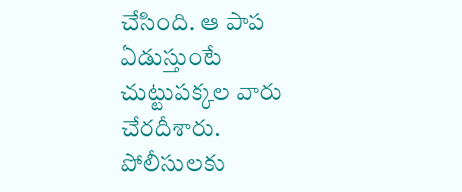చేసింది. ఆ పాప ఏడుస్తుంటే చుట్టుపక్కల వారు చేరదీశారు. పోలీసులకు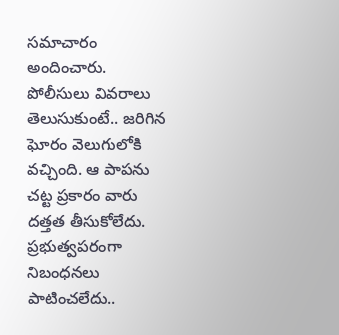సమాచారం అందించారు. పోలీసులు వివరాలు తెలుసుకుంటే.. జరిగిన ఘోరం వెలుగులోకి వచ్చింది. ఆ పాపను చట్ట ప్రకారం వారు దత్తత తీసుకోలేదు. ప్రభుత్వపరంగా నిబంధనలు పాటించలేదు..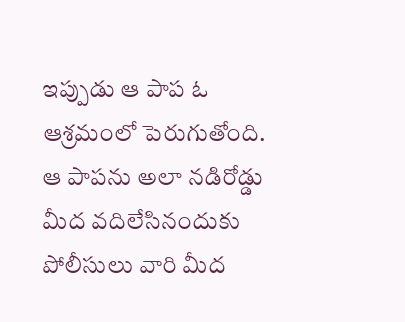ఇప్పుడు ఆ పాప ఓ ఆశ్రమంలో పెరుగుతోంది. ఆ పాపను అలా నడిరోడ్డు మీద వదిలేసినందుకు పోలీసులు వారి మీద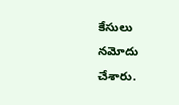కేసులు నమోదు చేశారు.